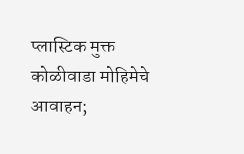प्लास्टिक मुक्त कोळीवाडा मोहिमेचे आवाहन;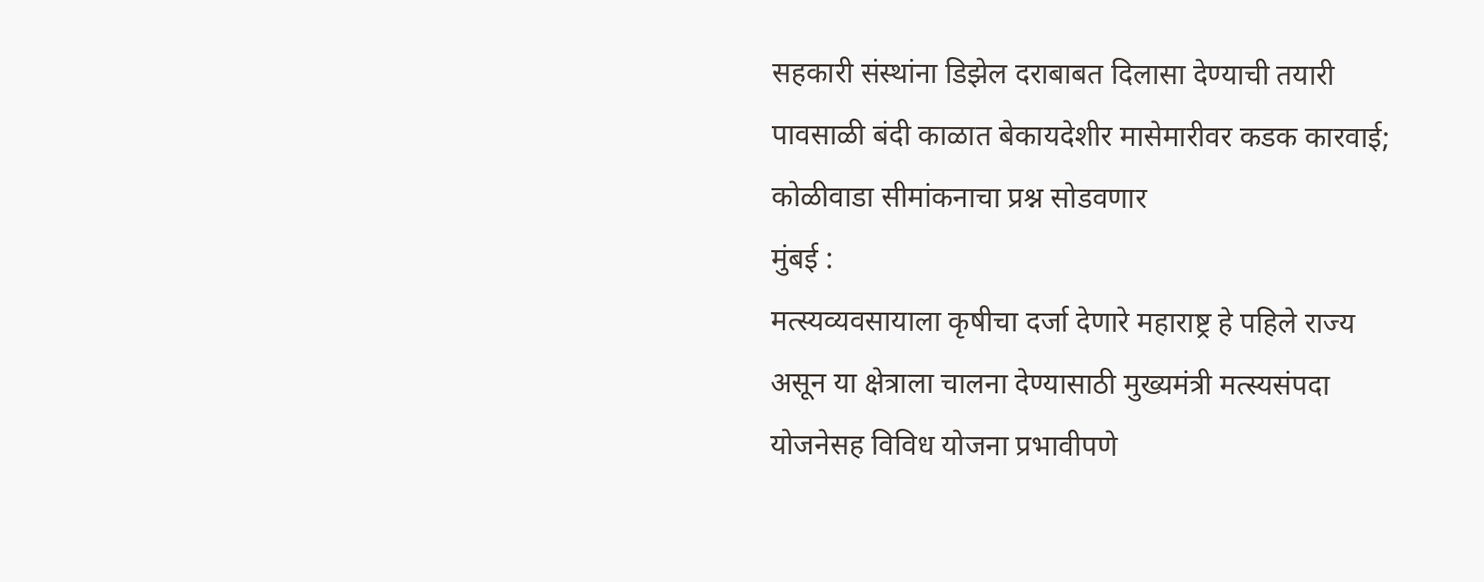सहकारी संस्थांना डिझेल दराबाबत दिलासा देण्याची तयारी
पावसाळी बंदी काळात बेकायदेशीर मासेमारीवर कडक कारवाई; कोळीवाडा सीमांकनाचा प्रश्न सोडवणार
मुंबई :
मत्स्यव्यवसायाला कृषीचा दर्जा देणारे महाराष्ट्र हे पहिले राज्य असून या क्षेत्राला चालना देण्यासाठी मुख्यमंत्री मत्स्यसंपदा योजनेसह विविध योजना प्रभावीपणे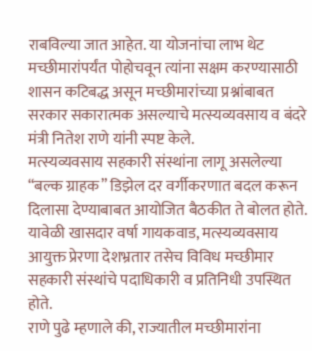राबविल्या जात आहेत. या योजनांचा लाभ थेट मच्छीमारांपर्यंत पोहोचवून त्यांना सक्षम करण्यासाठी शासन कटिबद्ध असून मच्छीमारांच्या प्रश्नांबाबत सरकार सकारात्मक असल्याचे मत्स्यव्यवसाय व बंदरे मंत्री नितेश राणे यांनी स्पष्ट केले.
मत्स्यव्यवसाय सहकारी संस्थांना लागू असलेल्या “बल्क ग्राहक” डिझेल दर वर्गीकरणात बदल करून दिलासा देण्याबाबत आयोजित बैठकीत ते बोलत होते. यावेळी खासदार वर्षा गायकवाड, मत्स्यव्यवसाय आयुक्त प्रेरणा देशभ्रतार तसेच विविध मच्छीमार सहकारी संस्थांचे पदाधिकारी व प्रतिनिधी उपस्थित होते.
राणे पुढे म्हणाले की, राज्यातील मच्छीमारांना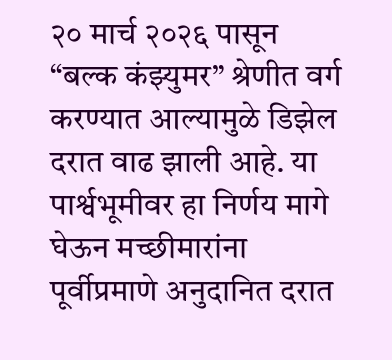२० मार्च २०२६ पासून “बल्क कंझ्युमर” श्रेणीत वर्ग करण्यात आल्यामुळे डिझेल दरात वाढ झाली आहे. या पार्श्वभूमीवर हा निर्णय मागे घेऊन मच्छीमारांना पूर्वीप्रमाणे अनुदानित दरात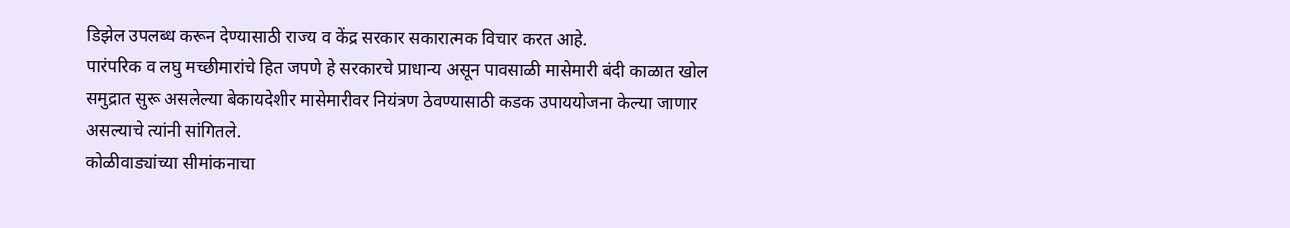डिझेल उपलब्ध करून देण्यासाठी राज्य व केंद्र सरकार सकारात्मक विचार करत आहे.
पारंपरिक व लघु मच्छीमारांचे हित जपणे हे सरकारचे प्राधान्य असून पावसाळी मासेमारी बंदी काळात खोल समुद्रात सुरू असलेल्या बेकायदेशीर मासेमारीवर नियंत्रण ठेवण्यासाठी कडक उपाययोजना केल्या जाणार असल्याचे त्यांनी सांगितले.
कोळीवाड्यांच्या सीमांकनाचा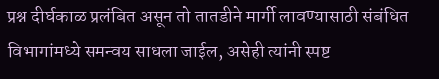प्रश्न दीर्घकाळ प्रलंबित असून तो तातडीने मार्गी लावण्यासाठी संबंधित विभागांमध्ये समन्वय साधला जाईल, असेही त्यांनी स्पष्ट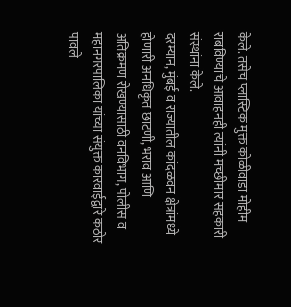केले. तसेच प्लास्टिक मुक्त कोळीवाडा मोहीम राबविण्याचे आवाहनही त्यांनी मच्छीमार सहकारी संस्थांना केले.
दरम्यान, मुंबई व राज्यातील कांदळवन क्षेत्रांमध्ये होणारी अनधिकृत छाटणी, भराव आणि अतिक्रमण रोखण्यासाठी वनविभाग, पोलीस व महानगरपालिका यांच्या संयुक्त कारवाईद्वारे कठोर पावले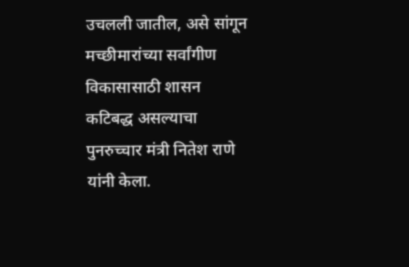उचलली जातील, असे सांगून मच्छीमारांच्या सर्वांगीण विकासासाठी शासन कटिबद्ध असल्याचा पुनरुच्चार मंत्री नितेश राणे यांनी केला.